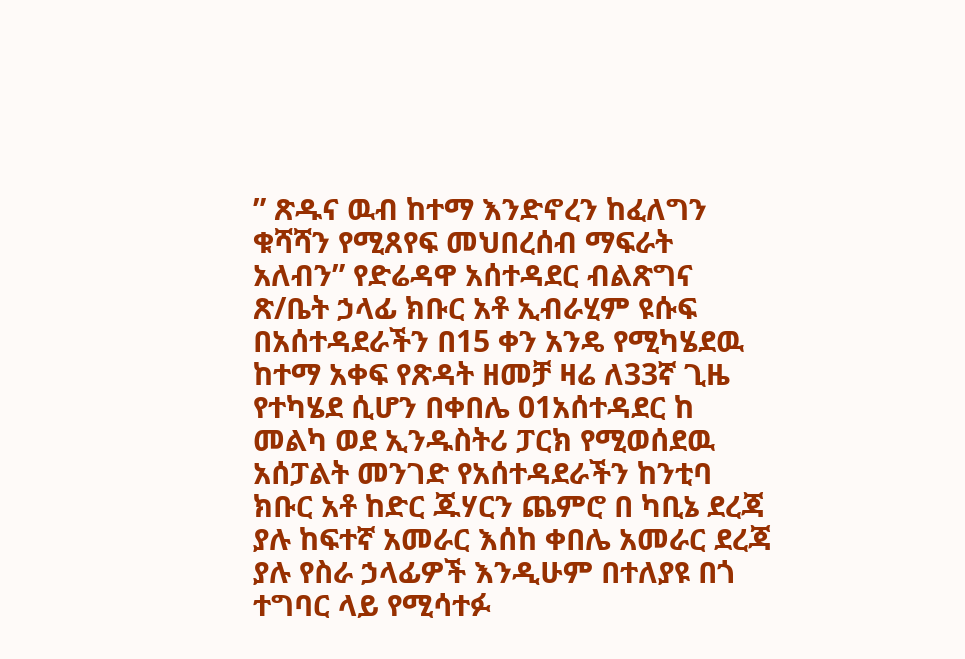” ጽዱና ዉብ ከተማ እንድኖረን ከፈለግን ቁሻሻን የሚጸየፍ መህበረሰብ ማፍራት አለብን” የድሬዳዋ አሰተዳደር ብልጽግና ጽ/ቤት ኃላፊ ክቡር አቶ ኢብራሂም ዩሱፍ
በአሰተዳደራችን በ15 ቀን አንዴ የሚካሄደዉ ከተማ አቀፍ የጽዳት ዘመቻ ዛሬ ለ33ኛ ጊዜ የተካሄደ ሲሆን በቀበሌ 01አሰተዳደር ከ መልካ ወደ ኢንዱስትሪ ፓርክ የሚወሰደዉ አሰፓልት መንገድ የአሰተዳደራችን ከንቲባ ክቡር አቶ ከድር ጁሃርን ጨምሮ በ ካቢኔ ደረጃ ያሉ ከፍተኛ አመራር እሰከ ቀበሌ አመራር ደረጃ ያሉ የስራ ኃላፊዎች እንዲሁም በተለያዩ በጎ ተግባር ላይ የሚሳተፉ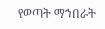የወጣት ማኀበራት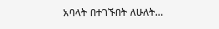አባላት በተገኙበት ለሁለት…